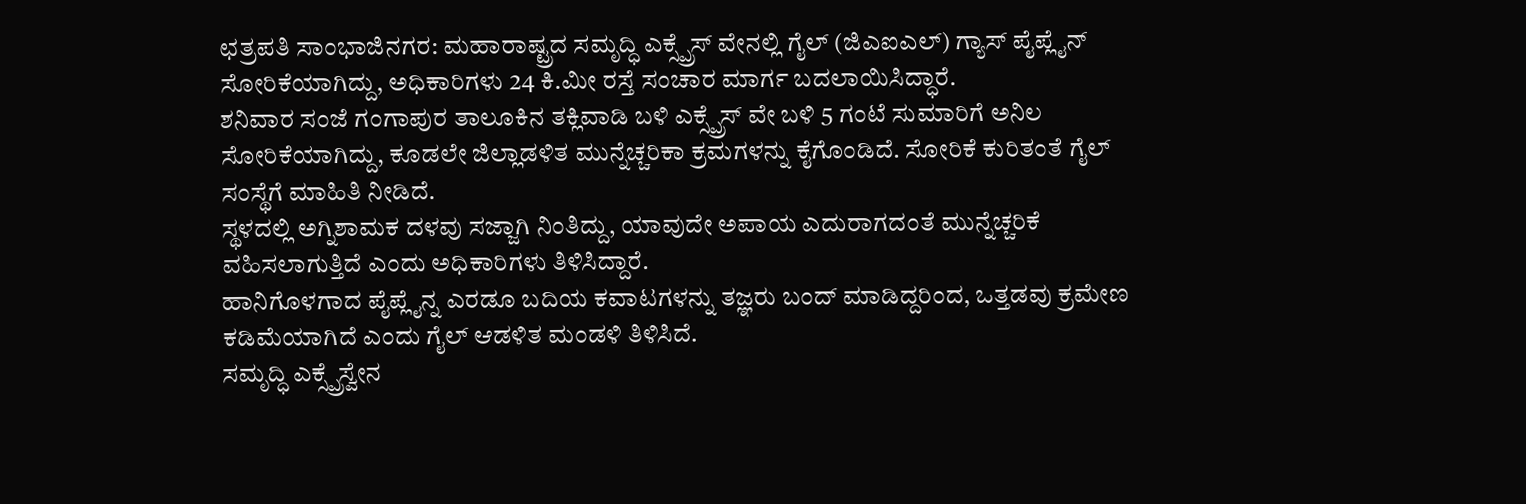ಛತ್ರಪತಿ ಸಾಂಭಾಜಿನಗರ: ಮಹಾರಾಷ್ಟ್ರದ ಸಮೃದ್ಧಿ ಎಕ್ಸ್ಪ್ರೆಸ್ ವೇನಲ್ಲಿ ಗೈಲ್ (ಜಿಎಐಎಲ್) ಗ್ಯಾಸ್ ಪೈಪ್ಲೈನ್ ಸೋರಿಕೆಯಾಗಿದ್ದು, ಅಧಿಕಾರಿಗಳು 24 ಕಿ.ಮೀ ರಸ್ತೆ ಸಂಚಾರ ಮಾರ್ಗ ಬದಲಾಯಿಸಿದ್ಧಾರೆ.
ಶನಿವಾರ ಸಂಜೆ ಗಂಗಾಪುರ ತಾಲೂಕಿನ ತಕ್ಲಿವಾಡಿ ಬಳಿ ಎಕ್ಸ್ಪ್ರೆಸ್ ವೇ ಬಳಿ 5 ಗಂಟೆ ಸುಮಾರಿಗೆ ಅನಿಲ ಸೋರಿಕೆಯಾಗಿದ್ದು, ಕೂಡಲೇ ಜಿಲ್ಲಾಡಳಿತ ಮುನ್ನೆಚ್ಚರಿಕಾ ಕ್ರಮಗಳನ್ನು ಕೈಗೊಂಡಿದೆ. ಸೋರಿಕೆ ಕುರಿತಂತೆ ಗೈಲ್ ಸಂಸ್ಥೆಗೆ ಮಾಹಿತಿ ನೀಡಿದೆ.
ಸ್ಥಳದಲ್ಲಿ ಅಗ್ನಿಶಾಮಕ ದಳವು ಸಜ್ಜಾಗಿ ನಿಂತಿದ್ದು, ಯಾವುದೇ ಅಪಾಯ ಎದುರಾಗದಂತೆ ಮುನ್ನೆಚ್ಚರಿಕೆ ವಹಿಸಲಾಗುತ್ತಿದೆ ಎಂದು ಅಧಿಕಾರಿಗಳು ತಿಳಿಸಿದ್ದಾರೆ.
ಹಾನಿಗೊಳಗಾದ ಪೈಪ್ಲೈನ್ನ ಎರಡೂ ಬದಿಯ ಕವಾಟಗಳನ್ನು ತಜ್ಞರು ಬಂದ್ ಮಾಡಿದ್ದರಿಂದ, ಒತ್ತಡವು ಕ್ರಮೇಣ ಕಡಿಮೆಯಾಗಿದೆ ಎಂದು ಗೈಲ್ ಆಡಳಿತ ಮಂಡಳಿ ತಿಳಿಸಿದೆ.
ಸಮೃದ್ಧಿ ಎಕ್ಸ್ಪ್ರೆಸ್ವೇನ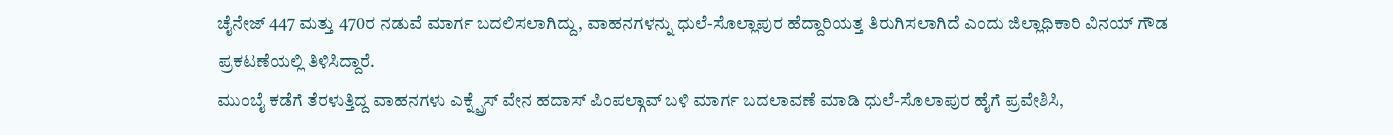ಚೈನೇಜ್ 447 ಮತ್ತು 470ರ ನಡುವೆ ಮಾರ್ಗ ಬದಲಿಸಲಾಗಿದ್ದು, ವಾಹನಗಳನ್ನು ಧುಲೆ-ಸೊಲ್ಲಾಪುರ ಹೆದ್ದಾರಿಯತ್ತ ತಿರುಗಿಸಲಾಗಿದೆ ಎಂದು ಜಿಲ್ಲಾಧಿಕಾರಿ ವಿನಯ್ ಗೌಡ ಪ್ರಕಟಣೆಯಲ್ಲಿ ತಿಳಿಸಿದ್ದಾರೆ.
ಮುಂಬೈ ಕಡೆಗೆ ತೆರಳುತ್ತಿದ್ದ ವಾಹನಗಳು ಎಕ್ನ್ಪ್ರೆಸ್ ವೇನ ಹದಾಸ್ ಪಿಂಪಲ್ಗಾವ್ ಬಳಿ ಮಾರ್ಗ ಬದಲಾವಣೆ ಮಾಡಿ ಧುಲೆ-ಸೊಲಾಪುರ ಹೈಗೆ ಪ್ರವೇಶಿಸಿ,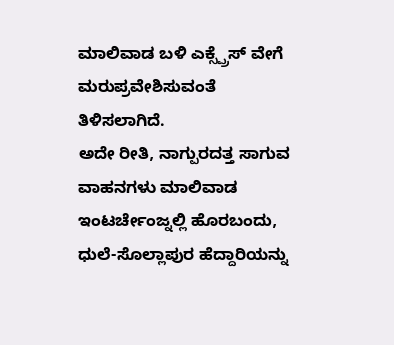ಮಾಲಿವಾಡ ಬಳಿ ಎಕ್ಸ್ಪ್ರೆಸ್ ವೇಗೆ ಮರುಪ್ರವೇಶಿಸುವಂತೆ ತಿಳಿಸಲಾಗಿದೆ.
ಅದೇ ರೀತಿ, ನಾಗ್ಪುರದತ್ತ ಸಾಗುವ ವಾಹನಗಳು ಮಾಲಿವಾಡ ಇಂಟರ್ಚೇಂಜ್ನಲ್ಲಿ ಹೊರಬಂದು, ಧುಲೆ-ಸೊಲ್ಲಾಪುರ ಹೆದ್ದಾರಿಯನ್ನು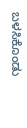ಬಳಸಿಕೊಂಡು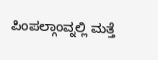ಪಿಂಪಲ್ಗಾಂವ್ನಲ್ಲಿ ಮತ್ತೆ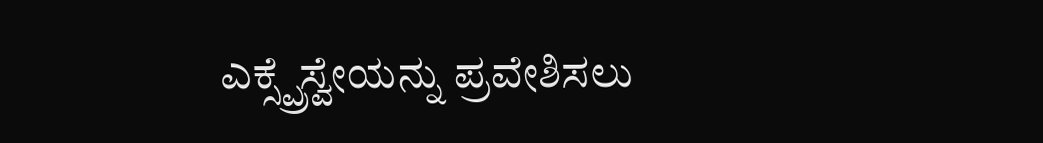ಎಕ್ಸ್ಪ್ರೆಸ್ವೇಯನ್ನು ಪ್ರವೇಶಿಸಲು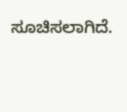ಸೂಚಿಸಲಾಗಿದೆ.